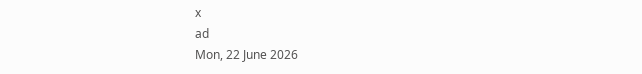x
ad
Mon, 22 June 2026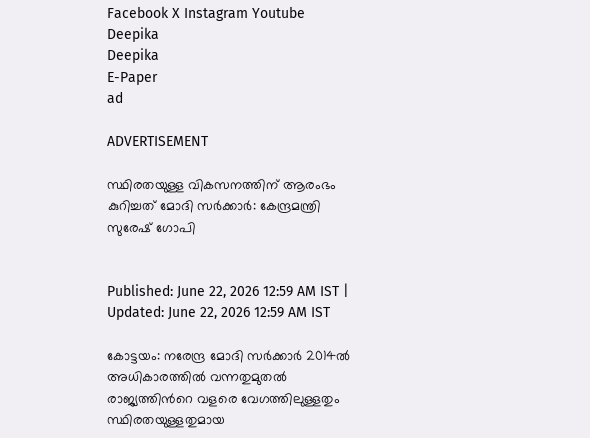Facebook X Instagram Youtube
Deepika
Deepika
E-Paper
ad

ADVERTISEMENT

സ്ഥിരതയുള്ള വികസനത്തിന് ആരംഭം കുറിച്ചത് മോദി സർക്കാർ: കേന്ദ്രമന്ത്രി സുരേഷ് ഗോപി


Published: June 22, 2026 12:59 AM IST | Updated: June 22, 2026 12:59 AM IST

കോട്ടയം: നരേന്ദ്ര മോദി സര്‍ക്കാര്‍ 2014ല്‍ അധികാരത്തില്‍ വന്നതുമുതല്‍ രാജ്യത്തിന്‍റെ വളരെ വേഗത്തിലുള്ളതും സ്ഥിരതയുള്ളതുമായ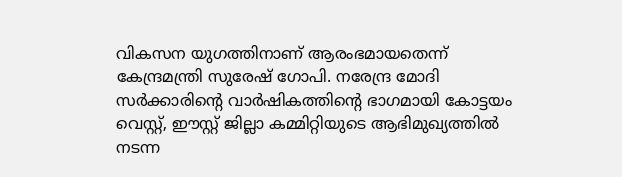വികസന യുഗത്തിനാണ് ആരംഭമായതെന്ന് കേന്ദ്രമന്ത്രി സുരേഷ് ഗോപി. നരേന്ദ്ര മോദി സര്‍ക്കാരിന്‍റെ വാര്‍ഷികത്തിന്‍റെ ഭാഗമായി കോട്ടയം വെസ്റ്റ്, ഈസ്റ്റ് ജില്ലാ കമ്മിറ്റിയുടെ ആഭിമുഖ്യത്തില്‍ നടന്ന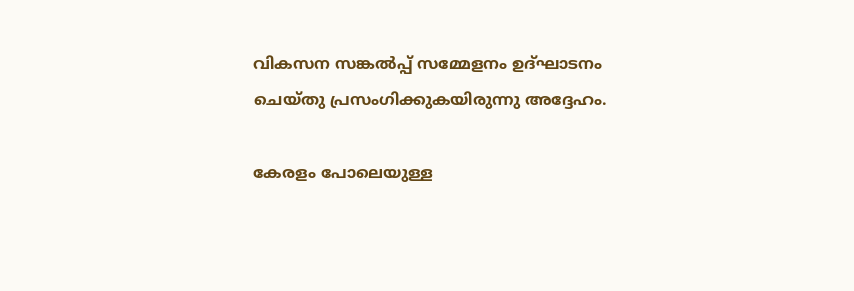വികസന സങ്കല്‍പ്പ് സമ്മേളനം ഉദ്ഘാടനം ചെയ്തു പ്രസംഗിക്കുകയിരുന്നു അദ്ദേഹം.

കേരളം പോലെയുള്ള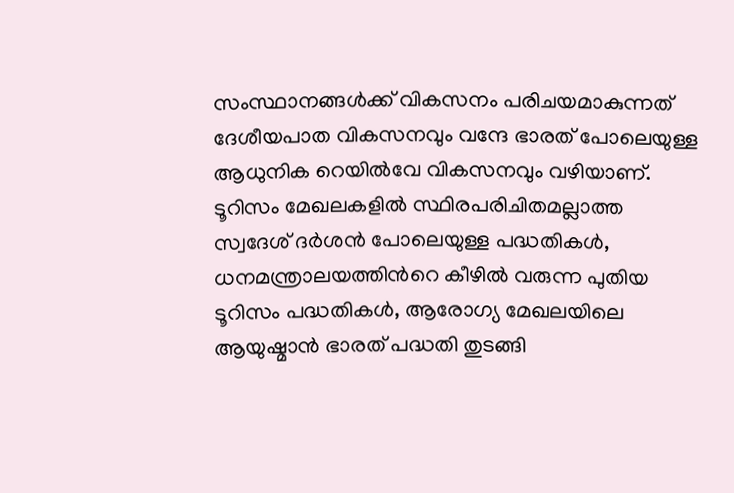സംസ്ഥാനങ്ങള്‍ക്ക് വികസനം പരിചയമാകുന്നത് ദേശീയപാത വികസനവും വന്ദേ ഭാരത് പോലെയുള്ള ആധുനിക റെയില്‍വേ വികസനവും വഴിയാണ്. ടൂറിസം മേഖലകളില്‍ സ്ഥിരപരിചിതമല്ലാത്ത സ്വദേശ് ദര്‍ശന്‍ പോലെയുള്ള പദ്ധതികൾ, ധനമന്ത്രാലയത്തിന്‍റെ കീഴില്‍ വരുന്ന പുതിയ ടൂറിസം പദ്ധതികള്‍, ആരോഗ്യ മേഖലയിലെ ആയുഷ്മാന്‍ ഭാരത് പദ്ധതി തുടങ്ങി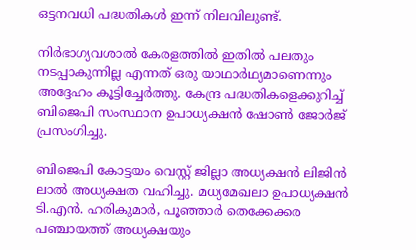ഒട്ടനവധി പദ്ധതികള്‍ ഇന്ന് നിലവിലുണ്ട്.

നിര്‍ഭാഗ്യവശാല്‍ കേരളത്തില്‍ ഇതില്‍ പലതും നടപ്പാകുന്നില്ല എന്നത് ഒരു യാഥാര്‍ഥ്യമാണെന്നും അദ്ദേഹം കൂട്ടിച്ചേര്‍ത്തു. കേന്ദ്ര പദ്ധതികളെക്കുറിച്ച് ബിജെപി സംസ്ഥാന ഉപാധ്യക്ഷന്‍ ഷോണ്‍ ജോര്‍ജ് പ്രസംഗിച്ചു.

ബിജെപി കോട്ടയം വെസ്റ്റ് ജില്ലാ അധ്യക്ഷന്‍ ലിജിന്‍ ലാല്‍ അധ്യക്ഷത വഹിച്ചു. മധ്യമേഖലാ ഉപാധ്യക്ഷന്‍ ടി.എന്‍. ഹരികുമാര്‍, പൂഞ്ഞാര്‍ തെക്കേക്കര പഞ്ചായത്ത് അധ്യക്ഷയും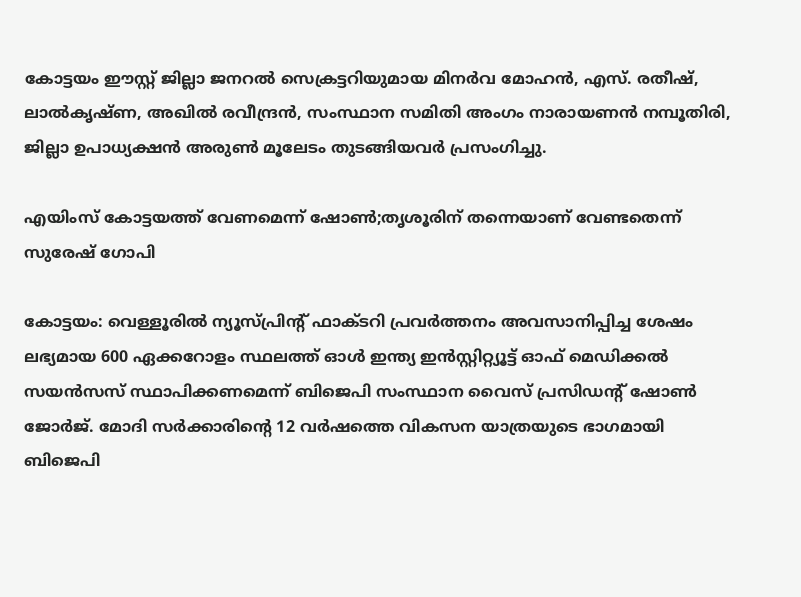കോട്ടയം ഈസ്റ്റ് ജില്ലാ ജനറല്‍ സെക്രട്ടറിയുമായ മിനര്‍വ മോഹന്‍, എസ്. രതീഷ്, ലാല്‍കൃഷ്ണ, അഖില്‍ രവീന്ദ്രന്‍, സംസ്ഥാന സമിതി അംഗം നാരായണന്‍ നമ്പൂതിരി, ജില്ലാ ഉപാധ്യക്ഷന്‍ അരുണ്‍ മൂലേടം തുടങ്ങിയവര്‍ പ്രസംഗിച്ചു.

എയിംസ് കോട്ടയത്ത് വേണമെന്ന് ഷോൺ;തൃശൂരിന് തന്നെയാണ് വേണ്ടതെന്ന് സുരേഷ് ഗോപി

കോട്ടയം: വെള്ളൂരിൽ ന്യൂസ്‌പ്രിന്‍റ് ഫാക്ടറി പ്രവർത്തനം അവസാനിപ്പിച്ച ശേഷം ലഭ്യമായ 600 ഏക്കറോളം സ്ഥലത്ത് ഓൾ ഇന്ത്യ ഇൻസ്റ്റിറ്റ്യൂട്ട് ഓഫ് മെഡിക്കൽ സയൻസസ് സ്ഥാപിക്കണമെന്ന് ബിജെപി സംസ്ഥാന വൈസ് പ്രസിഡന്‍റ് ഷോൺ ജോർജ്. മോദി സർക്കാരിന്‍റെ 12 വർഷത്തെ വികസന യാത്രയുടെ ഭാഗമായി ബിജെപി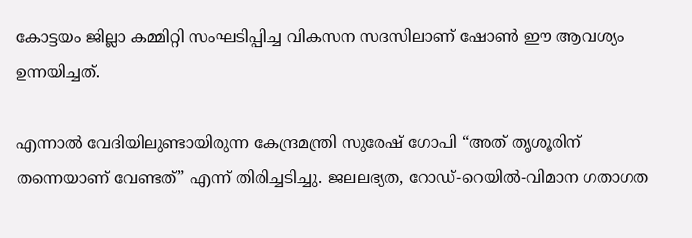കോട്ടയം ജില്ലാ കമ്മിറ്റി സംഘടിപ്പിച്ച വികസന സദസിലാണ് ഷോൺ ഈ ആവശ‍്യം ഉന്നയിച്ചത്.

എന്നാൽ വേദിയിലുണ്ടായിരുന്ന കേന്ദ്രമന്ത്രി സുരേഷ് ഗോപി “അത് തൃശൂരിന് തന്നെയാണ് വേണ്ടത്” എന്ന് തിരിച്ചടിച്ചു. ജലലഭ്യത, റോഡ്-റെയിൽ-വിമാന ഗതാഗത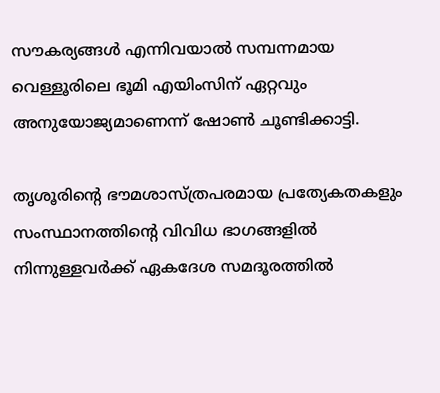സൗകര്യങ്ങൾ എന്നിവയാൽ സമ്പന്നമായ വെള്ളൂരിലെ ഭൂമി എയിംസിന് ഏറ്റവും അനുയോജ്യമാണെന്ന് ഷോൺ ചൂണ്ടിക്കാട്ടി.

തൃശൂരിന്‍റെ ഭൗമശാസ്ത്രപരമായ പ്രത്യേകതകളും സംസ്ഥാനത്തിന്‍റെ വിവിധ ഭാഗങ്ങളിൽ നിന്നുള്ളവർക്ക് ഏകദേശ സമദൂരത്തിൽ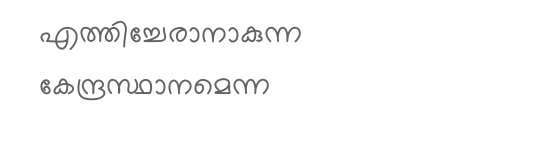എത്തിച്ചേരാനാകുന്ന കേന്ദ്രസ്ഥാനമെന്ന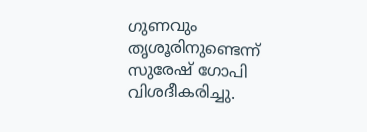ഗുണവും തൃശൂരിനുണ്ടെന്ന് സുരേഷ് ഗോപി വിശദീകരിച്ചു.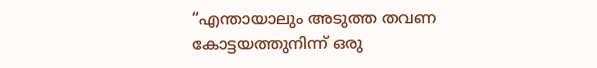“എന്തായാലും അടുത്ത തവണ കോട്ടയത്തുനിന്ന് ഒരു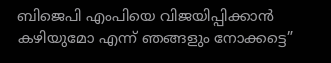ബിജെപി എംപിയെ വിജയിപ്പിക്കാൻ കഴിയുമോ എന്ന് ഞങ്ങളും നോക്കട്ടെ”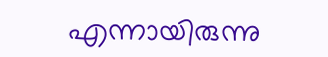എന്നായിരുന്നു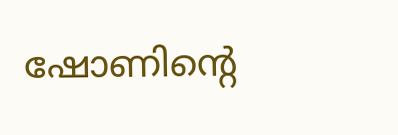ഷോണിന്‍റെ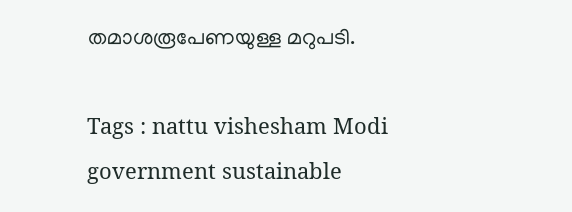തമാശരൂപേണയുള്ള മറുപടി.

Tags : nattu vishesham Modi government sustainable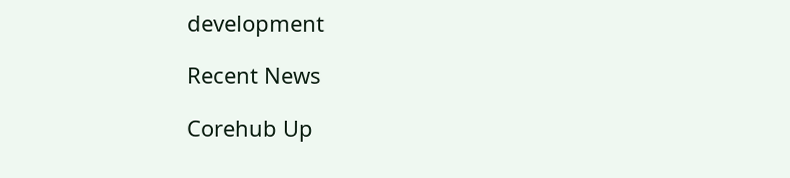development

Recent News

Corehub Up